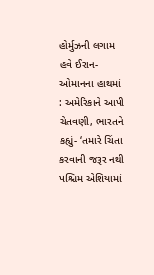હોર્મુઝની લગામ હવે ઈરાન-ઓમાનના હાથમાં : અમેરિકાને આપી ચેતવણી, ભારતને કહ્યું- ‘તમારે ચિંતા કરવાની જરૂર નથી
પશ્ચિમ એશિયામાં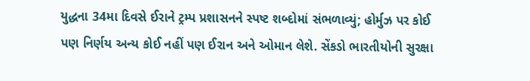યુદ્ધના 34મા દિવસે ઈરાને ટ્રમ્પ પ્રશાસનને સ્પષ્ટ શબ્દોમાં સંભળાવ્યું; હોર્મુઝ પર કોઈ પણ નિર્ણય અન્ય કોઈ નહીં પણ ઈરાન અને ઓમાન લેશે. સેંકડો ભારતીયોની સુરક્ષા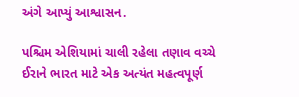અંગે આપ્યું આશ્વાસન.

પશ્ચિમ એશિયામાં ચાલી રહેલા તણાવ વચ્ચે ઈરાને ભારત માટે એક અત્યંત મહત્વપૂર્ણ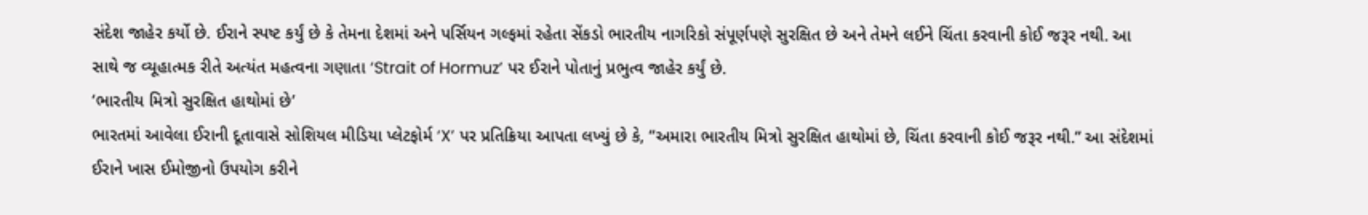સંદેશ જાહેર કર્યો છે. ઈરાને સ્પષ્ટ કર્યું છે કે તેમના દેશમાં અને પર્સિયન ગલ્ફમાં રહેતા સેંકડો ભારતીય નાગરિકો સંપૂર્ણપણે સુરક્ષિત છે અને તેમને લઈને ચિંતા કરવાની કોઈ જરૂર નથી. આ સાથે જ વ્યૂહાત્મક રીતે અત્યંત મહત્વના ગણાતા ‘Strait of Hormuz’ પર ઈરાને પોતાનું પ્રભુત્વ જાહેર કર્યું છે.
‘ભારતીય મિત્રો સુરક્ષિત હાથોમાં છે’
ભારતમાં આવેલા ઈરાની દૂતાવાસે સોશિયલ મીડિયા પ્લેટફોર્મ ‘X’ પર પ્રતિક્રિયા આપતા લખ્યું છે કે, “અમારા ભારતીય મિત્રો સુરક્ષિત હાથોમાં છે, ચિંતા કરવાની કોઈ જરૂર નથી.” આ સંદેશમાં ઈરાને ખાસ ઈમોજીનો ઉપયોગ કરીને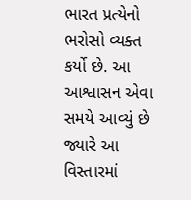ભારત પ્રત્યેનો ભરોસો વ્યક્ત કર્યો છે. આ આશ્વાસન એવા સમયે આવ્યું છે જ્યારે આ વિસ્તારમાં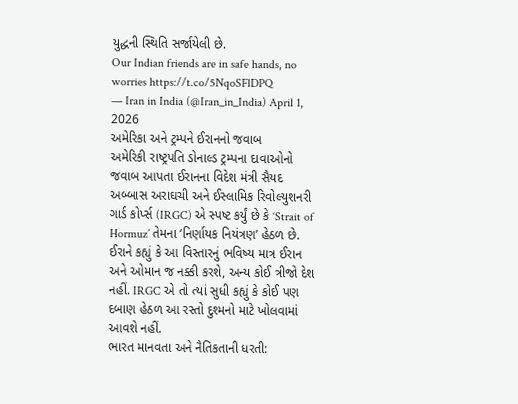યુદ્ધની સ્થિતિ સર્જાયેલી છે.
Our Indian friends are in safe hands, no worries https://t.co/5NqoSFlDPQ
— Iran in India (@Iran_in_India) April 1, 2026
અમેરિકા અને ટ્રમ્પને ઈરાનનો જવાબ
અમેરિકી રાષ્ટ્રપતિ ડોનાલ્ડ ટ્રમ્પના દાવાઓનો જવાબ આપતા ઈરાનના વિદેશ મંત્રી સૈયદ અબ્બાસ અરાઘચી અને ઈસ્લામિક રિવોલ્યુશનરી ગાર્ડ કોર્પ્સ (IRGC) એ સ્પષ્ટ કર્યું છે કે ‘Strait of Hormuz’ તેમના ‘નિર્ણાયક નિયંત્રણ’ હેઠળ છે. ઈરાને કહ્યું કે આ વિસ્તારનું ભવિષ્ય માત્ર ઈરાન અને ઓમાન જ નક્કી કરશે, અન્ય કોઈ ત્રીજો દેશ નહીં. IRGC એ તો ત્યાં સુધી કહ્યું કે કોઈ પણ દબાણ હેઠળ આ રસ્તો દુશ્મનો માટે ખોલવામાં આવશે નહીં.
ભારત માનવતા અને નૈતિકતાની ધરતી: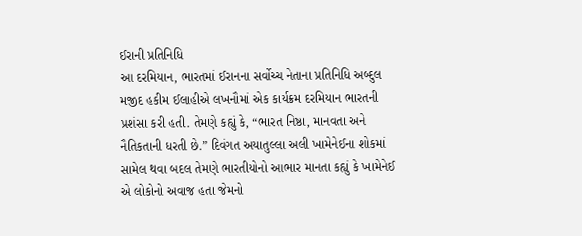ઈરાની પ્રતિનિધિ
આ દરમિયાન, ભારતમાં ઈરાનના સર્વોચ્ચ નેતાના પ્રતિનિધિ અબ્દુલ મજીદ હકીમ ઈલાહીએ લખનૌમાં એક કાર્યક્રમ દરમિયાન ભારતની પ્રશંસા કરી હતી. તેમણે કહ્યું કે, “ભારત નિષ્ઠા, માનવતા અને નૈતિકતાની ધરતી છે.” દિવંગત અયાતુલ્લા અલી ખામેનેઈના શોકમાં સામેલ થવા બદલ તેમણે ભારતીયોનો આભાર માનતા કહ્યું કે ખામેનેઈ એ લોકોનો અવાજ હતા જેમનો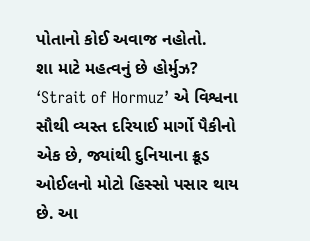પોતાનો કોઈ અવાજ નહોતો.
શા માટે મહત્વનું છે હોર્મુઝ?
‘Strait of Hormuz’ એ વિશ્વના સૌથી વ્યસ્ત દરિયાઈ માર્ગો પૈકીનો એક છે, જ્યાંથી દુનિયાના ક્રૂડ ઓઈલનો મોટો હિસ્સો પસાર થાય છે. આ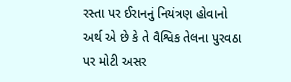રસ્તા પર ઈરાનનું નિયંત્રણ હોવાનો અર્થ એ છે કે તે વૈશ્વિક તેલના પુરવઠા પર મોટી અસર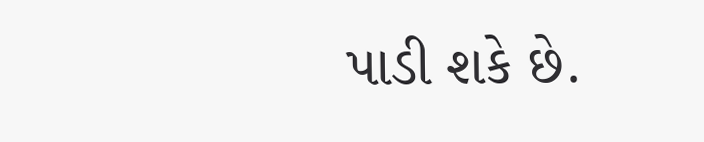પાડી શકે છે.